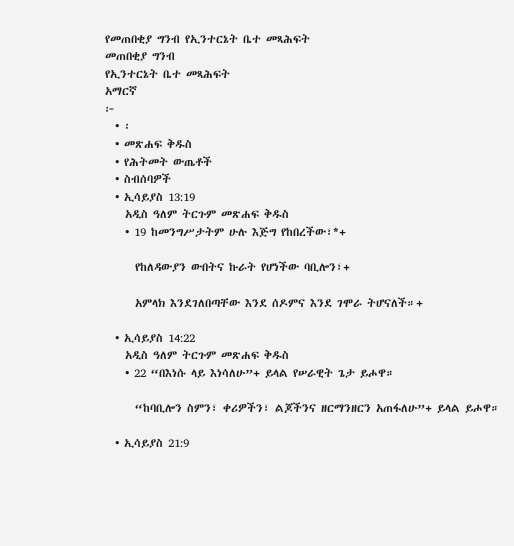የመጠበቂያ ግንብ የኢንተርኔት ቤተ መጻሕፍት
መጠበቂያ ግንብ
የኢንተርኔት ቤተ መጻሕፍት
አማርኛ
፦
  • ፡
  • መጽሐፍ ቅዱስ
  • የሕትመት ውጤቶች
  • ስብሰባዎች
  • ኢሳይያስ 13:19
    አዲስ ዓለም ትርጉም መጽሐፍ ቅዱስ
    • 19 ከመንግሥታትም ሁሉ እጅግ የከበረችው፣*+

      የከለዳውያን ውበትና ኩራት የሆነችው ባቢሎን፣+

      አምላክ እንደገለበጣቸው እንደ ሰዶምና እንደ ገሞራ ትሆናለች።+

  • ኢሳይያስ 14:22
    አዲስ ዓለም ትርጉም መጽሐፍ ቅዱስ
    • 22 “በእነሱ ላይ እነሳለሁ”+ ይላል የሠራዊት ጌታ ይሖዋ።

      “ከባቢሎን ስምን፣ ቀሪዎችን፣ ልጆችንና ዘርማንዘርን አጠፋለሁ”+ ይላል ይሖዋ።

  • ኢሳይያስ 21:9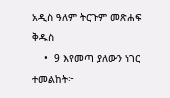አዲስ ዓለም ትርጉም መጽሐፍ ቅዱስ
    •  9 እየመጣ ያለውን ነገር ተመልከት፦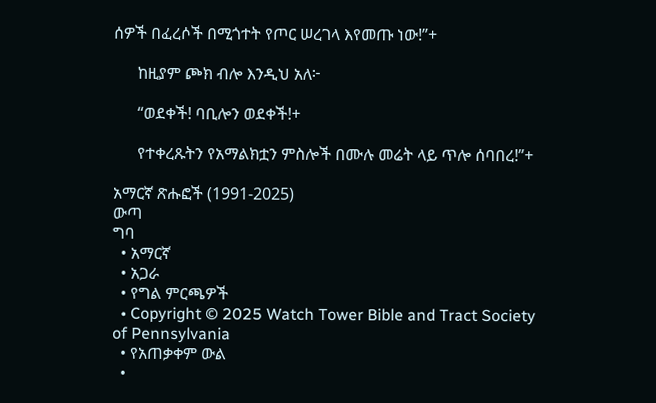ሰዎች በፈረሶች በሚጎተት የጦር ሠረገላ እየመጡ ነው!”+

      ከዚያም ጮክ ብሎ እንዲህ አለ፦

      “ወደቀች! ባቢሎን ወደቀች!+

      የተቀረጹትን የአማልክቷን ምስሎች በሙሉ መሬት ላይ ጥሎ ሰባበረ!”+

አማርኛ ጽሑፎች (1991-2025)
ውጣ
ግባ
  • አማርኛ
  • አጋራ
  • የግል ምርጫዎች
  • Copyright © 2025 Watch Tower Bible and Tract Society of Pennsylvania
  • የአጠቃቀም ውል
  •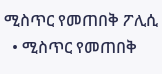ሚስጥር የመጠበቅ ፖሊሲ
  • ሚስጥር የመጠበቅ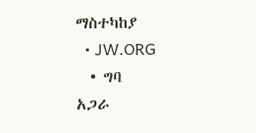ማስተካከያ
  • JW.ORG
  • ግባ
አጋራ